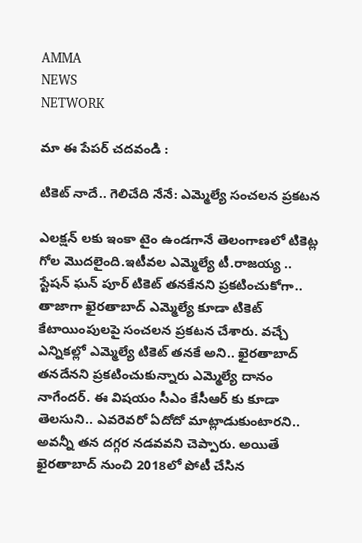AMMA
NEWS
NETWORK

మా ఈ పేపర్ చదవండి :

టికెట్ నాదే.. గెలిచేది నేనే: ఎమ్మెల్యే సంచలన ప్రకటన

ఎలక్షన్ లకు ఇంకా టైం ఉండగానే తెలంగాణలో టికెట్ల గోల మొదలైంది.ఇటీవల ఎమ్మెల్యే టీ.రాజయ్య .. స్టేషన్ ఘన్ పూర్ టికెట్ తనకేనని ప్రకటించుకోగా.. తాజాగా ఖైరతాబాద్ ఎమ్మెల్యే కూడా టికెట్ కేటాయింపులపై సంచలన ప్రకటన చేశారు. వచ్చే ఎన్నికల్లో ఎమ్మెల్యే టికెట్ తనకే అని.. ఖైరతాబాద్ తనదేనని ప్రకటించుకున్నారు ఎమ్మెల్యే దానం నాగేందర్. ఈ విషయం సీఎం కేసీఆర్ కు కూడా తెలసుని.. ఎవరెవరో ఏదోదో మాట్లాడుకుంటారని.. అవన్నీ తన దగ్గర నడవవని చెప్పారు. అయితే ఖైరతాబాద్ నుంచి 2018లో పోటీ చేసిన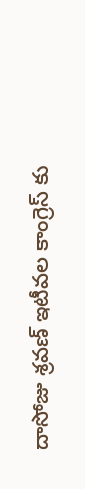దాసోజు శ్రవణ్ ఇటీవల కాంగ్రెస్ కు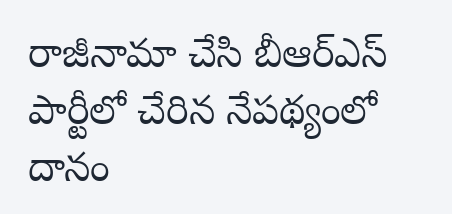రాజీనామా చేసి బీఆర్ఎస్ పార్టీలో చేరిన నేపథ్యంలో దానం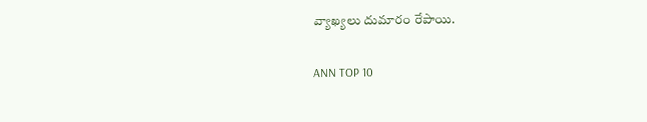వ్యాఖ్యలు దుమారం రేపాయి.

ANN TOP 10